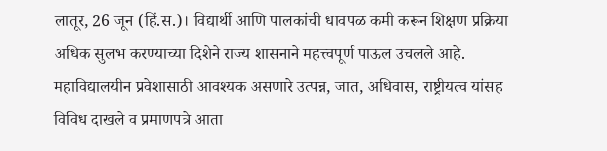लातूर, 26 जून (हिं.स.)। विद्यार्थी आणि पालकांची धावपळ कमी करून शिक्षण प्रक्रिया अधिक सुलभ करण्याच्या दिशेने राज्य शासनाने महत्त्वपूर्ण पाऊल उचलले आहे. महाविद्यालयीन प्रवेशासाठी आवश्यक असणारे उत्पन्न, जात, अधिवास, राष्ट्रीयत्व यांसह विविध दाखले व प्रमाणपत्रे आता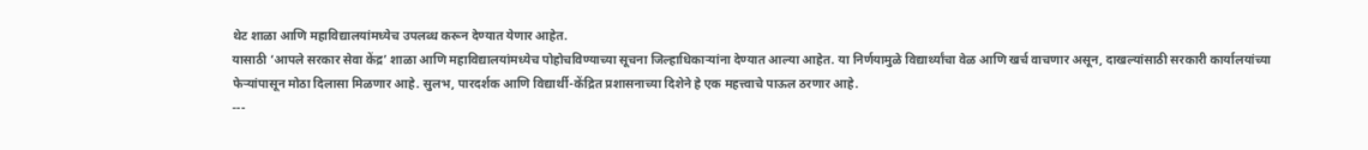थेट शाळा आणि महाविद्यालयांमध्येच उपलब्ध करून देण्यात येणार आहेत.
यासाठी ‘आपले सरकार सेवा केंद्र’ शाळा आणि महाविद्यालयांमध्येच पोहोचविण्याच्या सूचना जिल्हाधिकाऱ्यांना देण्यात आल्या आहेत. या निर्णयामुळे विद्यार्थ्यांचा वेळ आणि खर्च वाचणार असून, दाखल्यांसाठी सरकारी कार्यालयांच्या फेऱ्यांपासून मोठा दिलासा मिळणार आहे. सुलभ, पारदर्शक आणि विद्यार्थी-केंद्रित प्रशासनाच्या दिशेने हे एक महत्त्वाचे पाऊल ठरणार आहे.
---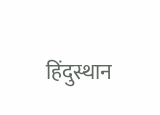हिंदुस्थान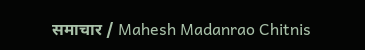समाचार / Mahesh Madanrao Chitnis